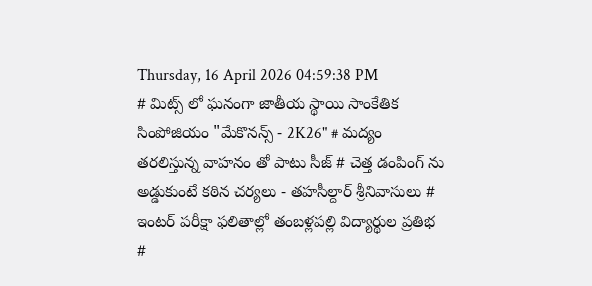Thursday, 16 April 2026 04:59:38 PM
# మిట్స్ లో ఘనంగా జాతీయ స్థాయి సాంకేతిక సింపోజియం "మేకొనన్స్ - 2K26" # మద్యం తరలిస్తున్న వాహనం తో పాటు సీజ్ # చెత్త డంపింగ్ ను అడ్డుకుంటే కఠిన చర్యలు - తహసీల్దార్ శ్రీనివాసులు # ఇంటర్ పరీక్షా ఫలితాల్లో తంబళ్లపల్లి విద్యార్థుల ప్రతిభ #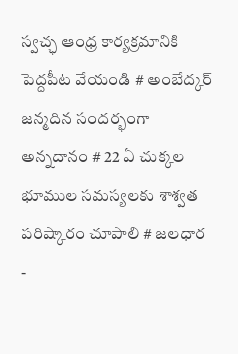స్వచ్ఛ ఆంధ్ర కార్యక్రమానికి పెద్దపీట వేయండి # అంబేద్కర్ జన్మదిన సందర్భంగా అన్నదానం # 22 ఏ చుక్కల భూముల సమస్యలకు శాశ్వత పరిష్కారం చూపాలి # జలధార -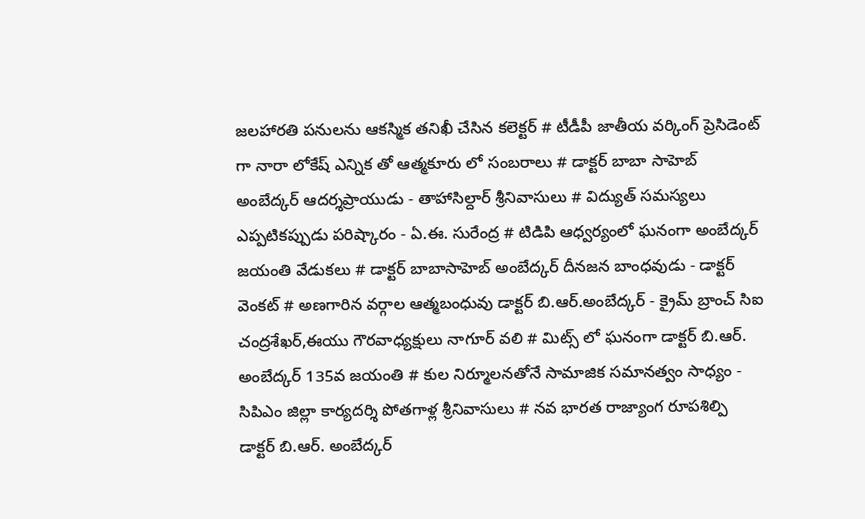జలహారతి పనులను ఆకస్మిక తనిఖీ చేసిన కలెక్టర్ # టీడీపీ జాతీయ వర్కింగ్ ప్రెసిడెంట్ గా నారా లోకేష్ ఎన్నిక తో ఆత్మకూరు లో సంబరాలు # డాక్టర్ బాబా సాహెబ్ అంబేద్కర్ ఆదర్శప్రాయుడు - తాహాసిల్దార్ శ్రీనివాసులు # విద్యుత్ సమస్యలు ఎప్పటికప్పుడు పరిష్కారం - ఏ.ఈ. సురేంద్ర # టిడిపి ఆధ్వర్యంలో ఘనంగా అంబేద్కర్ జయంతి వేడుకలు # డాక్టర్ బాబాసాహెబ్ అంబేద్కర్ దీనజన బాంధవుడు - డాక్టర్ వెంకట్ # అణగారిన వర్గాల ఆత్మబంధువు డాక్టర్ బి.ఆర్.అంబేద్కర్ - క్రైమ్ బ్రాంచ్ సిఐ చంద్రశేఖర్,ఈయు గౌరవాధ్యక్షులు నాగూర్ వలి # మిట్స్ లో ఘనంగా డాక్టర్ బి.ఆర్. అంబేద్కర్ 135వ జయంతి # కుల నిర్మూలనతోనే సామాజిక సమానత్వం సాధ్యం - సిపిఎం జిల్లా కార్యదర్శి పోతగాళ్ల శ్రీనివాసులు # నవ భారత రాజ్యాంగ రూపశిల్పి డాక్టర్ బి.ఆర్. అంబేద్కర్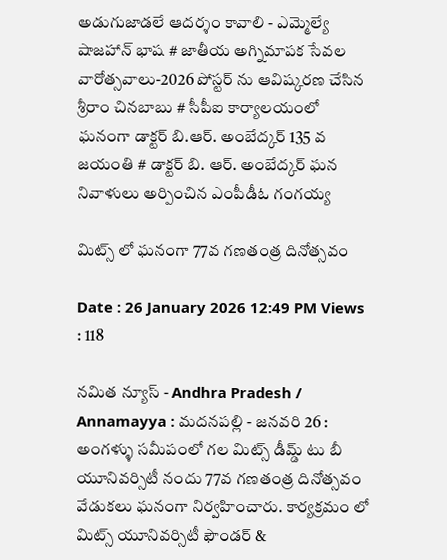అడుగుజాడలే ఆదర్శం కావాలి - ఎమ్మెల్యే షాజహాన్ భాష # జాతీయ అగ్నిమాపక సేవల వారోత్సవాలు-2026 పోస్టర్ ను ఆవిష్కరణ చేసిన శ్రీరాం చినబాబు # సీపీఐ కార్యాలయంలో ఘనంగా డాక్టర్ బి.ఆర్. అంబేద్కర్ 135 వ జయంతి # డాక్టర్ బి. ఆర్. అంబేద్కర్ ఘన నివాళులు అర్పించిన ఎంపీడీఓ గంగయ్య

మిట్స్ లో ఘనంగా 77వ గణతంత్ర దినోత్సవం

Date : 26 January 2026 12:49 PM Views : 118

నమిత న్యూస్ - Andhra Pradesh / Annamayya : మదనపల్లి - జనవరి 26 : అంగళ్ళు సమీపంలో గల మిట్స్ డీమ్డ్ టు బీ యూనివర్సిటీ నందు 77వ గణతంత్ర దినోత్సవం వేడుకలు ఘనంగా నిర్వహించారు. కార్యక్రమం లో మిట్స్ యూనివర్సిటీ ఫౌండర్ &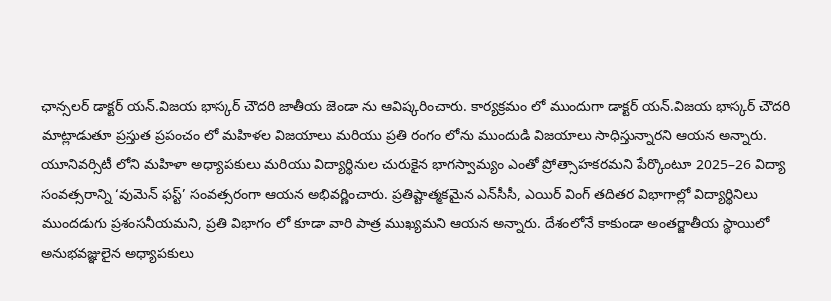ఛాన్సలర్ డాక్టర్ యన్.విజయ భాస్కర్ చౌదరి జాతీయ జెండా ను ఆవిష్కరించారు. కార్యక్రమం లో ముందుగా డాక్టర్ యన్.విజయ భాస్కర్ చౌదరి మాట్లాడుతూ ప్రస్తుత ప్రపంచం లో మహిళల విజయాలు మరియు ప్రతి రంగం లోను ముందుడి విజయాలు సాధిస్తున్నారని ఆయన అన్నారు. యూనివర్సిటీ లోని మహిళా అధ్యాపకులు మరియు విద్యార్థినుల చురుకైన భాగస్వామ్యం ఎంతో ప్రోత్సాహకరమని పేర్కొంటూ 2025–26 విద్యా సంవత్సరాన్ని ‘వుమెన్ ఫస్ట్’ సంవత్సరంగా ఆయన అభివర్ణించారు. ప్రతిష్టాత్మకమైన ఎన్‌సీసీ, ఎయిర్ వింగ్ తదితర విభాగాల్లో విద్యార్థినిలు ముందడుగు ప్రశంసనీయమని, ప్రతి విభాగం లో కూడా వారి పాత్ర ముఖ్యమని ఆయన అన్నారు. దేశంలోనే కాకుండా అంతర్జాతీయ స్థాయిలో అనుభవజ్ఞులైన అధ్యాపకులు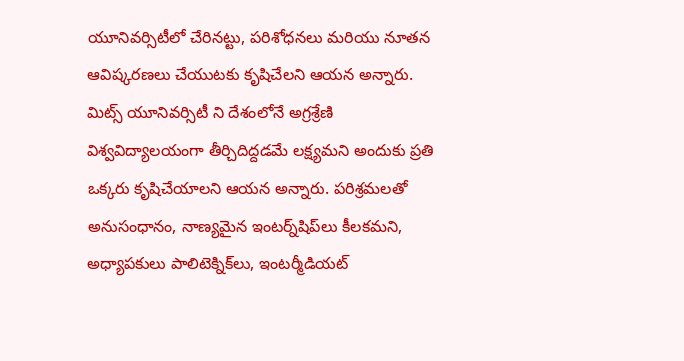యూనివర్సిటీలో చేరినట్టు, పరిశోధనలు మరియు నూతన ఆవిష్కరణలు చేయుటకు కృషిచేలని ఆయన అన్నారు. మిట్స్‌ యూనివర్సిటీ ని దేశంలోనే అగ్రశ్రేణి విశ్వవిద్యాలయంగా తీర్చిదిద్దడమే లక్ష్యమని అందుకు ప్రతి ఒక్కరు కృషిచేయాలని ఆయన అన్నారు. పరిశ్రమలతో అనుసంధానం, నాణ్యమైన ఇంటర్న్‌షిప్‌లు కీలకమని, అధ్యాపకులు పాలిటెక్నిక్‌లు, ఇంటర్మీడియట్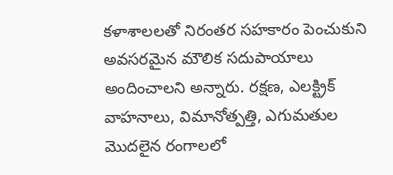కళాశాలలతో నిరంతర సహకారం పెంచుకుని అవసరమైన మౌలిక సదుపాయాలు అందించాలని అన్నారు. రక్షణ, ఎలక్ట్రిక్ వాహనాలు, విమానోత్పత్తి, ఎగుమతుల మొదలైన రంగాలలో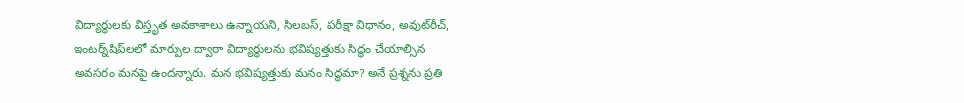విద్యార్థులకు విస్తృత అవకాశాలు ఉన్నాయని, సిలబస్, పరీక్షా విధానం, అవుట్‌రీచ్, ఇంటర్న్‌షిప్‌లలో మార్పుల ద్వారా విద్యార్థులను భవిష్యత్తుకు సిద్ధం చేయాల్సిన అవసరం మనపై ఉందన్నారు. మన భవిష్యత్తుకు మనం సిద్ధమా? అనే ప్రశ్నను ప్రతి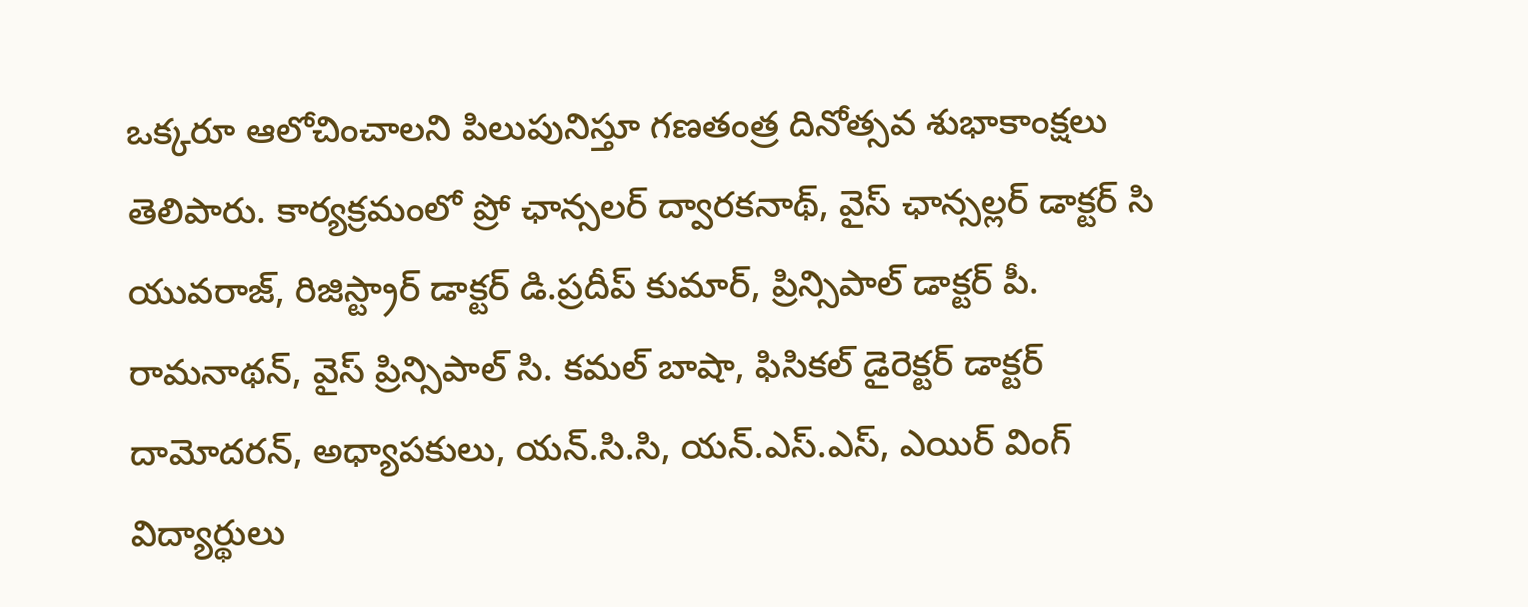ఒక్కరూ ఆలోచించాలని పిలుపునిస్తూ గణతంత్ర దినోత్సవ శుభాకాంక్షలు తెలిపారు. కార్యక్రమంలో ప్రో ఛాన్సలర్ ద్వారకనాథ్, వైస్ ఛాన్సల్లర్ డాక్టర్ సి యువరాజ్, రిజిస్ట్రార్ డాక్టర్ డి.ప్రదీప్ కుమార్, ప్రిన్సిపాల్ డాక్టర్ పీ. రామనాథన్, వైస్ ప్రిన్సిపాల్ సి. కమల్ బాషా, ఫిసికల్ డైరెక్టర్ డాక్టర్ దామోదరన్, అధ్యాపకులు, యన్.సి.సి, యన్.ఎస్.ఎస్, ఎయిర్ వింగ్ విద్యార్థులు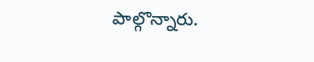పాల్గొన్నారు.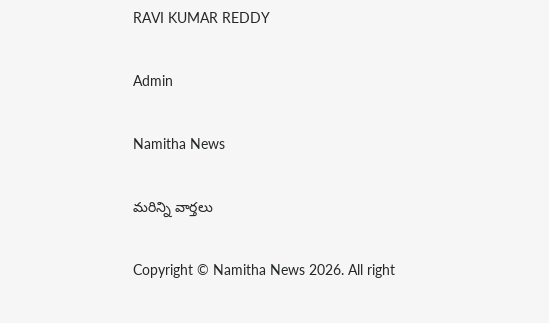RAVI KUMAR REDDY

Admin

Namitha News

మరిన్ని వార్తలు

Copyright © Namitha News 2026. All right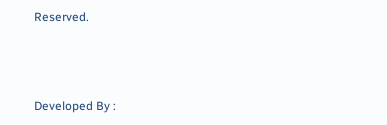Reserved.



Developed By :